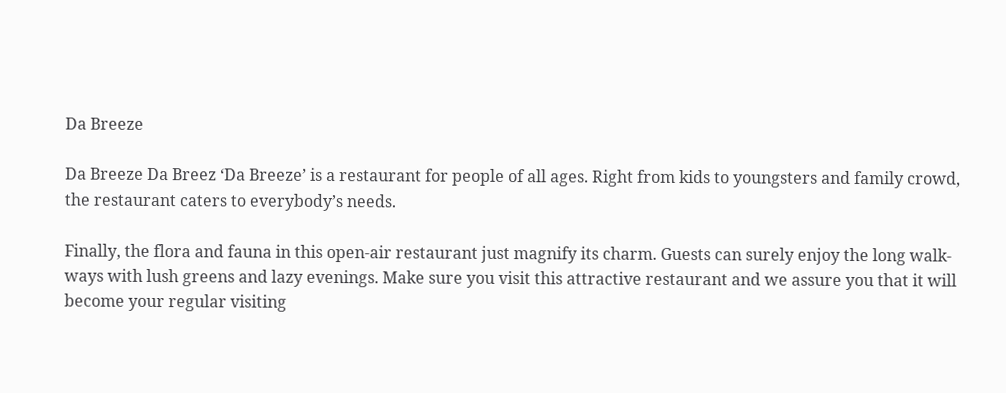Da Breeze

Da Breeze Da Breez ‘Da Breeze’ is a restaurant for people of all ages. Right from kids to youngsters and family crowd, the restaurant caters to everybody’s needs.

Finally, the flora and fauna in this open-air restaurant just magnify its charm. Guests can surely enjoy the long walk-ways with lush greens and lazy evenings. Make sure you visit this attractive restaurant and we assure you that it will become your regular visiting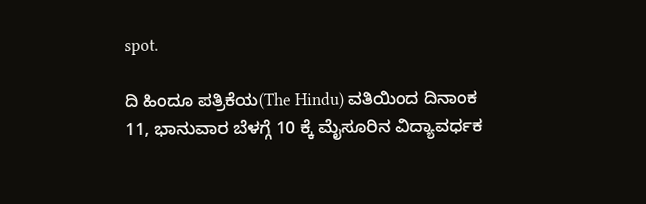spot.

ದಿ ಹಿಂದೂ ಪತ್ರಿಕೆಯ(The Hindu) ವತಿಯಿಂದ ದಿನಾಂಕ 11, ಭಾನುವಾರ ಬೆಳಗ್ಗೆ 10 ಕ್ಕೆ ಮೈಸೂರಿನ ವಿದ್ಯಾವರ್ಧಕ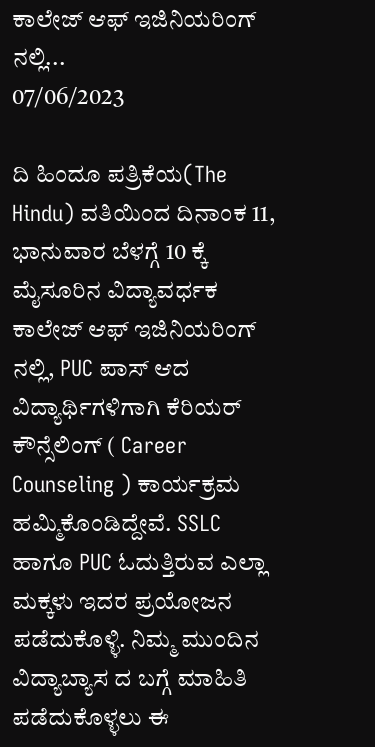ಕಾಲೇಜ್ ಆಫ್ ಇಜಿನಿಯರಿಂಗ್ ನಲ್ಲಿ...
07/06/2023

ದಿ ಹಿಂದೂ ಪತ್ರಿಕೆಯ(The Hindu) ವತಿಯಿಂದ ದಿನಾಂಕ 11, ಭಾನುವಾರ ಬೆಳಗ್ಗೆ 10 ಕ್ಕೆ ಮೈಸೂರಿನ ವಿದ್ಯಾವರ್ಧಕ ಕಾಲೇಜ್ ಆಫ್ ಇಜಿನಿಯರಿಂಗ್ ನಲ್ಲಿ, PUC ಪಾಸ್ ಆದ ವಿದ್ಯಾರ್ಥಿಗಳಿಗಾಗಿ ಕೆರಿಯರ್ ಕೌನ್ಸೆಲಿಂಗ್ ( Career Counseling ) ಕಾರ್ಯಕ್ರಮ ಹಮ್ಮಿಕೊಂಡಿದ್ದೇವೆ. SSLC ಹಾಗೂ PUC ಓದುತ್ತಿರುವ ಎಲ್ಲಾ ಮಕ್ಕಳು ಇದರ ಪ್ರಯೋಜನ ಪಡೆದುಕೊಳ್ಳಿ. ನಿಮ್ಮ ಮುಂದಿನ ವಿದ್ಯಾಬ್ಯಾಸ ದ ಬಗ್ಗೆ ಮಾಹಿತಿ ಪಡೆದುಕೊಳ್ಳಲು ಈ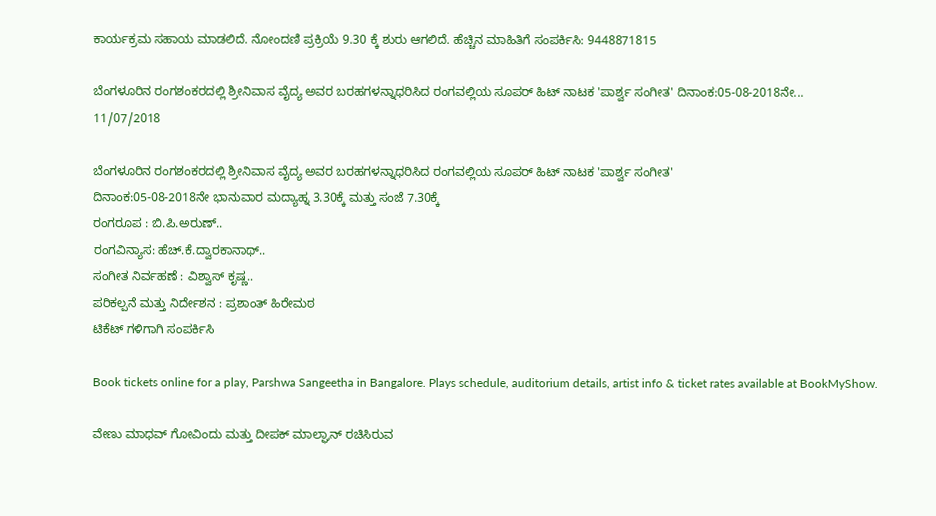ಕಾರ್ಯಕ್ರಮ ಸಹಾಯ ಮಾಡಲಿದೆ. ನೋಂದಣಿ ಪ್ರಕ್ರಿಯೆ 9.30 ಕ್ಕೆ ಶುರು ಆಗಲಿದೆ. ಹೆಚ್ಚಿನ ಮಾಹಿತಿಗೆ ಸಂಪರ್ಕಿಸಿ: 9448871815

ಬೆಂಗಳೂರಿನ ರಂಗಶಂಕರದಲ್ಲಿ ಶ್ರೀನಿವಾಸ ವೈದ್ಯ ಅವರ ಬರಹಗಳನ್ನಾಧರಿಸಿದ ರಂಗವಲ್ಲಿಯ ಸೂಪರ್ ಹಿಟ್ ನಾಟಕ 'ಪಾರ್ಶ್ವ ಸಂಗೀತ' ದಿನಾಂಕ:05-08-2018ನೇ...
11/07/2018

ಬೆಂಗಳೂರಿನ ರಂಗಶಂಕರದಲ್ಲಿ ಶ್ರೀನಿವಾಸ ವೈದ್ಯ ಅವರ ಬರಹಗಳನ್ನಾಧರಿಸಿದ ರಂಗವಲ್ಲಿಯ ಸೂಪರ್ ಹಿಟ್ ನಾಟಕ 'ಪಾರ್ಶ್ವ ಸಂಗೀತ'
ದಿನಾಂಕ:05-08-2018ನೇ ಭಾನುವಾರ ಮದ್ಯಾಹ್ನ 3.30ಕ್ಕೆ ಮತ್ತು ಸಂಜೆ 7.30ಕ್ಕೆ
ರಂಗರೂಪ : ಬಿ.ಪಿ.ಅರುಣ್..
ರಂಗವಿನ್ಯಾಸ: ಹೆಚ್.ಕೆ.ದ್ವಾರಕಾನಾಥ್..
ಸಂಗೀತ ನಿರ್ವಹಣೆ : ವಿಶ್ವಾಸ್ ಕೃಷ್ಣ..
ಪರಿಕಲ್ಪನೆ ಮತ್ತು ನಿರ್ದೇಶನ : ಪ್ರಶಾಂತ್ ಹಿರೇಮಠ
ಟಿಕೆಟ್ ಗಳಿಗಾಗಿ ಸಂಪರ್ಕಿಸಿ

Book tickets online for a play, Parshwa Sangeetha in Bangalore. Plays schedule, auditorium details, artist info & ticket rates available at BookMyShow.

ವೇಣು ಮಾಧವ್ ಗೋವಿಂದು ಮತ್ತು ದೀಪಕ್ ಮಾಲ್ಘಾನ್ ರಚಿಸಿರುವ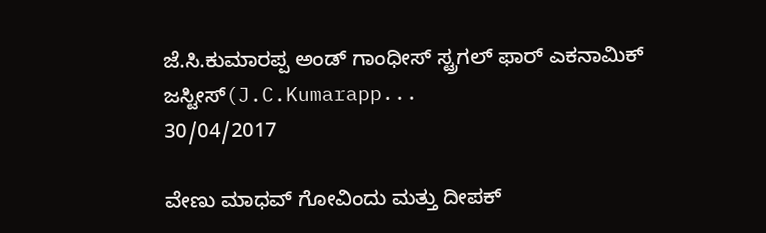ಜೆ.ಸಿ.ಕುಮಾರಪ್ಪ ಅಂಡ್ ಗಾಂಧೀಸ್ ಸ್ಟ್ರಗಲ್ ಫಾರ್ ಎಕನಾಮಿಕ್ ಜಸ್ಟೀಸ್(J.C.Kumarapp...
30/04/2017

ವೇಣು ಮಾಧವ್ ಗೋವಿಂದು ಮತ್ತು ದೀಪಕ್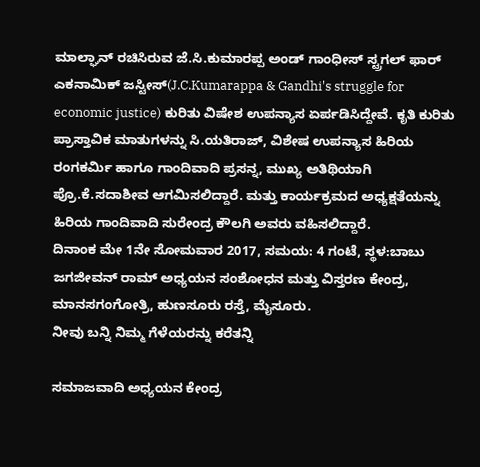ಮಾಲ್ಘಾನ್ ರಚಿಸಿರುವ ಜೆ.ಸಿ.ಕುಮಾರಪ್ಪ ಅಂಡ್ ಗಾಂಧೀಸ್ ಸ್ಟ್ರಗಲ್ ಫಾರ್ ಎಕನಾಮಿಕ್ ಜಸ್ಟೀಸ್(J.C.Kumarappa & Gandhi's struggle for economic justice) ಕುರಿತು ವಿಷೇಶ ಉಪನ್ಯಾಸ ಏರ್ಪಡಿಸಿದ್ದೇವೆ. ಕೃತಿ ಕುರಿತು ಪ್ರಾಸ್ತಾವಿಕ ಮಾತುಗಳನ್ನು ಸಿ.ಯತಿರಾಜ್, ವಿಶೇಷ ಉಪನ್ಯಾಸ ಹಿರಿಯ ರಂಗಕರ್ಮಿ ಹಾಗೂ ಗಾಂದಿವಾದಿ ಪ್ರಸನ್ನ, ಮುಖ್ಯ ಅತಿಥಿಯಾಗಿ ಪ್ರೊ.ಕೆ.ಸದಾಶೀವ ಆಗಮಿಸಲಿದ್ದಾರೆ. ಮತ್ತು ಕಾರ್ಯಕ್ರಮದ ಅಧ್ಯಕ್ಷತೆಯನ್ನು ಹಿರಿಯ ಗಾಂದಿವಾದಿ ಸುರೇಂದ್ರ ಕೌಲಗಿ ಅವರು ವಹಿಸಲಿದ್ದಾರೆ.
ದಿನಾಂಕ ಮೇ 1ನೇ ಸೋಮವಾರ 2017, ಸಮಯ: 4 ಗಂಟೆ, ಸ್ಥಳ:ಬಾಬು ಜಗಜೀವನ್ ರಾಮ್ ಅಧ್ಯಯನ ಸಂಶೋಧನ ಮತ್ತು ವಿಸ್ತರಣ ಕೇಂದ್ರ, ಮಾನಸಗಂಗೋತ್ರಿ, ಹುಣಸೂರು ರಸ್ತೆ, ಮೈಸೂರು.
ನೀವು ಬನ್ನಿ ನಿಮ್ಮ ಗೆಳೆಯರನ್ನು ಕರೆತನ್ನಿ

ಸಮಾಜವಾದಿ ಅಧ್ಯಯನ ಕೇಂದ್ರ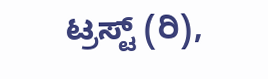ಟ್ರಸ್ಟ್ (ರಿ),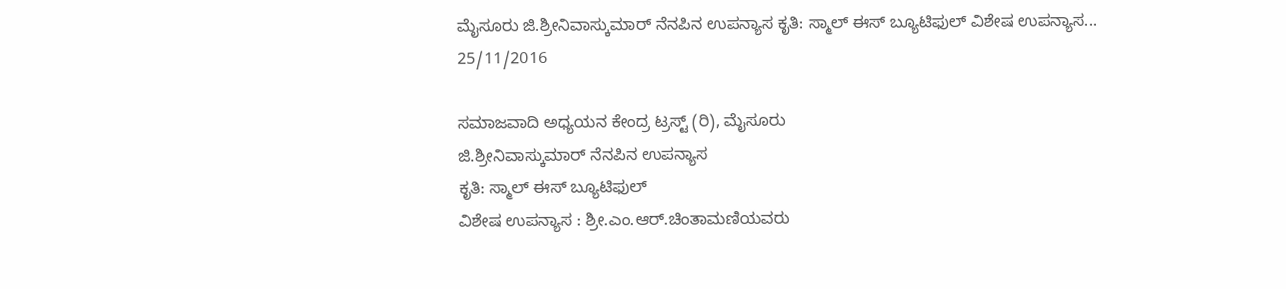ಮೈಸೂರು ಜಿ.ಶ್ರೀನಿವಾಸ್ಕುಮಾರ್ ನೆನಪಿನ ಉಪನ್ಯಾಸ ಕೃತಿ: ಸ್ಮಾಲ್ ಈಸ್ ಬ್ಯೂಟಿಫುಲ್ ವಿಶೇಷ ಉಪನ್ಯಾಸ...
25/11/2016

ಸಮಾಜವಾದಿ ಅಧ್ಯಯನ ಕೇಂದ್ರ ಟ್ರಸ್ಟ್ (ರಿ), ಮೈಸೂರು
ಜಿ.ಶ್ರೀನಿವಾಸ್ಕುಮಾರ್ ನೆನಪಿನ ಉಪನ್ಯಾಸ
ಕೃತಿ: ಸ್ಮಾಲ್ ಈಸ್ ಬ್ಯೂಟಿಫುಲ್
ವಿಶೇಷ ಉಪನ್ಯಾಸ : ಶ್ರೀ.ಎಂ.ಆರ್.ಚಿಂತಾಮಣಿಯವರು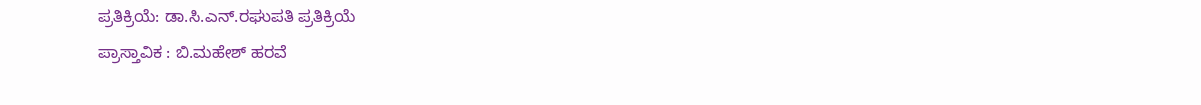ಪ್ರತಿಕ್ರಿಯೆ: ಡಾ.ಸಿ.ಎನ್.ರಘುಪತಿ ಪ್ರತಿಕ್ರಿಯೆ
ಪ್ರಾಸ್ತಾವಿಕ : ಬಿ.ಮಹೇಶ್ ಹರವೆ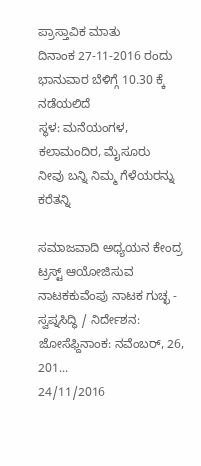ಪ್ರಾಸ್ತಾವಿಕ ಮಾತು
ದಿನಾಂಕ 27-11-2016 ರಂದು ಭಾನುವಾರ ಬೆಳಿಗ್ಗೆ 10.30 ಕ್ಕೆ ನಡೆಯಲಿದೆ
ಸ್ಥಳ: ಮನೆಯಂಗಳ, ಕಲಾಮಂದಿರ, ಮೈಸೂರು
ನೀವು ಬನ್ನಿ ನಿಮ್ಮ ಗೆಳೆಯರನ್ನು ಕರೆತನ್ನಿ

ಸಮಾಜವಾದಿ ಅಧ್ಯಯನ ಕೇಂದ್ರ ಟ್ರಸ್ಟ್ ಆಯೋಜಿಸುವ ನಾಟಕಕುವೆಂಪು ನಾಟಕ ಗುಚ್ಛ - ಸ್ವಪ್ನಸಿದ್ಧಿ / ನಿರ್ದೇಶನ: ಜೋಸೆಫ್ದಿನಾಂಕ: ನವೆಂಬರ್, 26, 201...
24/11/2016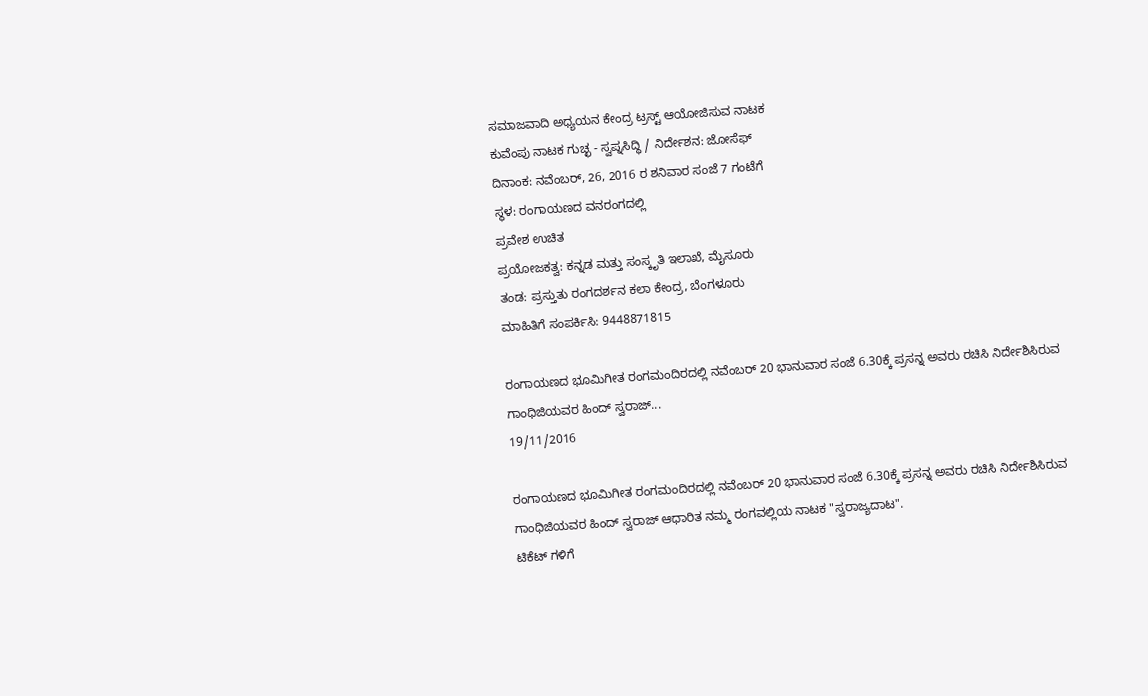ಸಮಾಜವಾದಿ ಅಧ್ಯಯನ ಕೇಂದ್ರ ಟ್ರಸ್ಟ್ ಆಯೋಜಿಸುವ ನಾಟಕ
ಕುವೆಂಪು ನಾಟಕ ಗುಚ್ಛ - ಸ್ವಪ್ನಸಿದ್ಧಿ / ನಿರ್ದೇಶನ: ಜೋಸೆಫ್
ದಿನಾಂಕ: ನವೆಂಬರ್, 26, 2016 ರ ಶನಿವಾರ ಸಂಜೆ 7 ಗಂಟೆಗೆ
ಸ್ಥಳ: ರಂಗಾಯಣದ ವನರಂಗದಲ್ಲಿ
ಪ್ರವೇಶ ಉಚಿತ
ಪ್ರಯೋಜಕತ್ವ: ಕನ್ನಡ ಮತ್ತು ಸಂಸ್ಕೃತಿ ಇಲಾಖೆ, ಮೈಸೂರು
ತಂಡ: ಪ್ರಸ್ತುತು ರಂಗದರ್ಶನ ಕಲಾ ಕೇಂದ್ರ, ಬೆಂಗಳೂರು
ಮಾಹಿತಿಗೆ ಸಂಪರ್ಕಿಸಿ: 9448871815

ರಂಗಾಯಣದ ಭೂಮಿಗೀತ ರಂಗಮಂದಿರದಲ್ಲಿ ನವೆಂಬರ್ 20 ಭಾನುವಾರ ಸಂಜೆ 6.30ಕ್ಕೆ ಪ್ರಸನ್ನ ಅವರು ರಚಿಸಿ ನಿರ್ದೇಶಿಸಿರುವ ಗಾಂಧಿಜಿಯವರ ಹಿಂದ್ ಸ್ವರಾಜ್...
19/11/2016

ರಂಗಾಯಣದ ಭೂಮಿಗೀತ ರಂಗಮಂದಿರದಲ್ಲಿ ನವೆಂಬರ್ 20 ಭಾನುವಾರ ಸಂಜೆ 6.30ಕ್ಕೆ ಪ್ರಸನ್ನ ಅವರು ರಚಿಸಿ ನಿರ್ದೇಶಿಸಿರುವ ಗಾಂಧಿಜಿಯವರ ಹಿಂದ್ ಸ್ವರಾಜ್ ಆಧಾರಿತ ನಮ್ಮ ರಂಗವಲ್ಲಿಯ ನಾಟಕ "ಸ್ವರಾಜ್ಯದಾಟ".
ಟಿಕೆಟ್ ಗಳಿಗೆ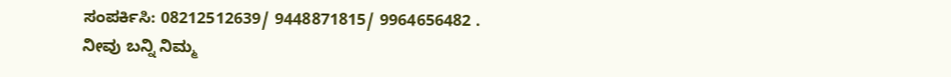ಸಂಪರ್ಕಿಸಿ: 08212512639/ 9448871815/ 9964656482 .
ನೀವು ಬನ್ನಿ ನಿಮ್ಮ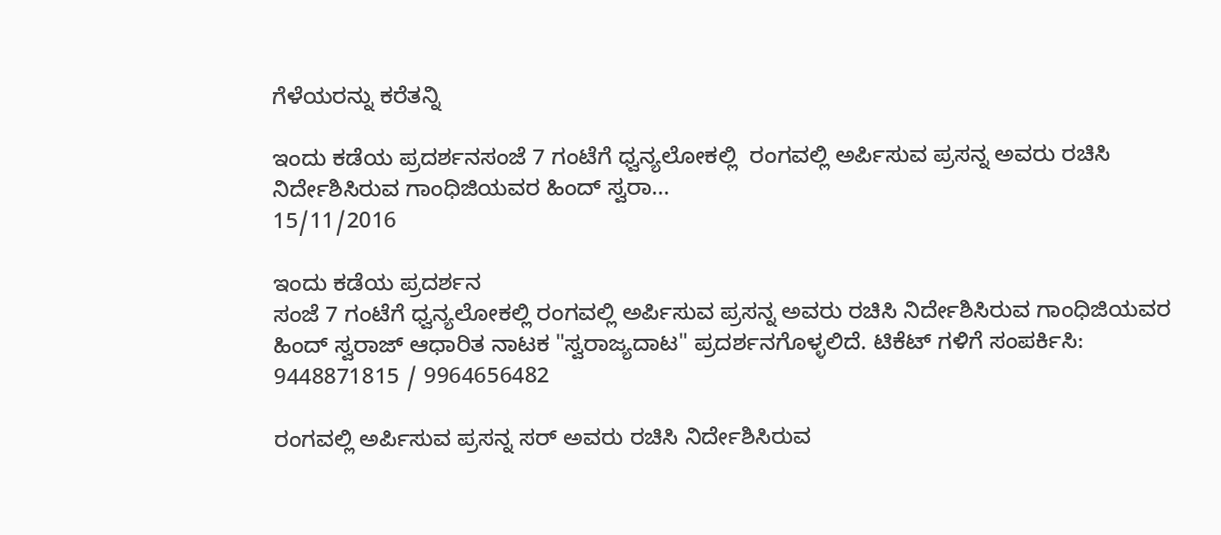ಗೆಳೆಯರನ್ನು ಕರೆತನ್ನಿ

ಇಂದು ಕಡೆಯ ಪ್ರದರ್ಶನಸಂಜೆ 7 ಗಂಟೆಗೆ ಧ್ವನ್ಯಲೋಕಲ್ಲಿ  ರಂಗವಲ್ಲಿ ಅರ್ಪಿಸುವ ಪ್ರಸನ್ನ ಅವರು ರಚಿಸಿ ನಿರ್ದೇಶಿಸಿರುವ ಗಾಂಧಿಜಿಯವರ ಹಿಂದ್ ಸ್ವರಾ...
15/11/2016

ಇಂದು ಕಡೆಯ ಪ್ರದರ್ಶನ
ಸಂಜೆ 7 ಗಂಟೆಗೆ ಧ್ವನ್ಯಲೋಕಲ್ಲಿ ರಂಗವಲ್ಲಿ ಅರ್ಪಿಸುವ ಪ್ರಸನ್ನ ಅವರು ರಚಿಸಿ ನಿರ್ದೇಶಿಸಿರುವ ಗಾಂಧಿಜಿಯವರ ಹಿಂದ್ ಸ್ವರಾಜ್ ಆಧಾರಿತ ನಾಟಕ "ಸ್ವರಾಜ್ಯದಾಟ" ಪ್ರದರ್ಶನಗೊಳ್ಳಲಿದೆ. ಟಿಕೆಟ್ ಗಳಿಗೆ ಸಂಪರ್ಕಿಸಿ: 9448871815 / 9964656482

ರಂಗವಲ್ಲಿ ಅರ್ಪಿಸುವ ಪ್ರಸನ್ನ ಸರ್ ಅವರು ರಚಿಸಿ ನಿರ್ದೇಶಿಸಿರುವ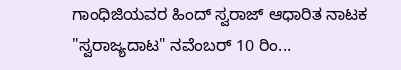ಗಾಂಧಿಜಿಯವರ ಹಿಂದ್ ಸ್ವರಾಜ್ ಆಧಾರಿತ ನಾಟಕ "ಸ್ವರಾಜ್ಯದಾಟ" ನವೆಂಬರ್ 10 ರಿಂ...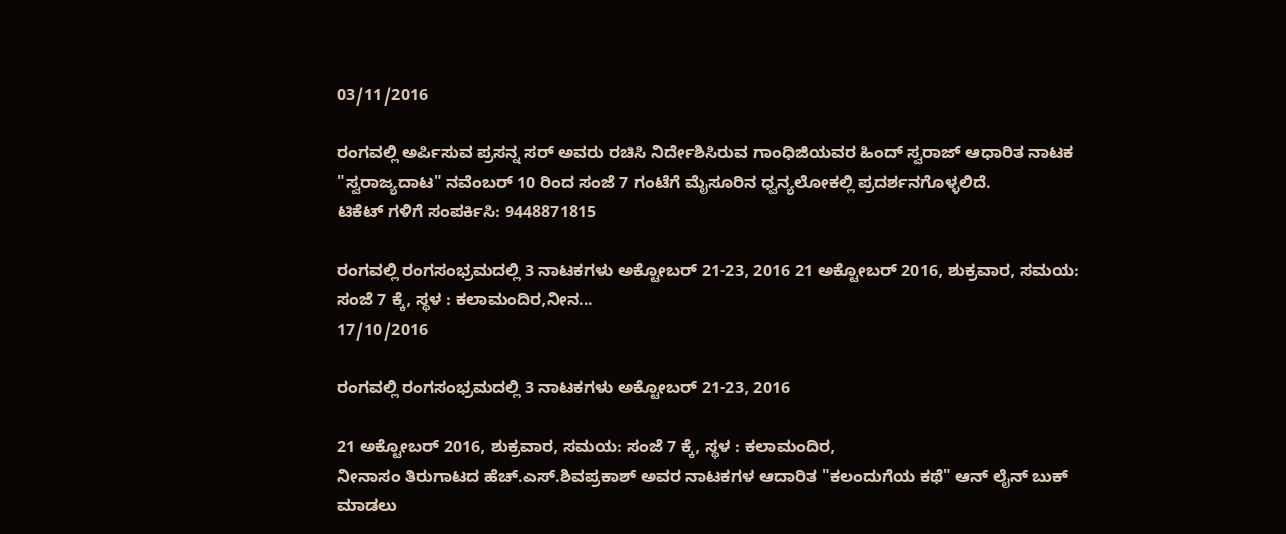03/11/2016

ರಂಗವಲ್ಲಿ ಅರ್ಪಿಸುವ ಪ್ರಸನ್ನ ಸರ್ ಅವರು ರಚಿಸಿ ನಿರ್ದೇಶಿಸಿರುವ ಗಾಂಧಿಜಿಯವರ ಹಿಂದ್ ಸ್ವರಾಜ್ ಆಧಾರಿತ ನಾಟಕ "ಸ್ವರಾಜ್ಯದಾಟ" ನವೆಂಬರ್ 10 ರಿಂದ ಸಂಜೆ 7 ಗಂಟೆಗೆ ಮೈಸೂರಿನ ಧ್ವನ್ಯಲೋಕಲ್ಲಿ ಪ್ರದರ್ಶನಗೊಳ್ಳಲಿದೆ.
ಟಿಕೆಟ್ ಗಳಿಗೆ ಸಂಪರ್ಕಿಸಿ: 9448871815

ರಂಗವಲ್ಲಿ ರಂಗಸಂಭ್ರಮದಲ್ಲಿ 3 ನಾಟಕಗಳು ಅಕ್ಟೋಬರ್ 21-23, 2016 21 ಅಕ್ಟೋಬರ್ 2016, ಶುಕ್ರವಾರ, ಸಮಯ: ಸಂಜೆ 7 ಕ್ಕೆ, ಸ್ಥಳ : ಕಲಾಮಂದಿರ,ನೀನ...
17/10/2016

ರಂಗವಲ್ಲಿ ರಂಗಸಂಭ್ರಮದಲ್ಲಿ 3 ನಾಟಕಗಳು ಅಕ್ಟೋಬರ್ 21-23, 2016

21 ಅಕ್ಟೋಬರ್ 2016, ಶುಕ್ರವಾರ, ಸಮಯ: ಸಂಜೆ 7 ಕ್ಕೆ, ಸ್ಥಳ : ಕಲಾಮಂದಿರ,
ನೀನಾಸಂ ತಿರುಗಾಟದ ಹೆಚ್.ಎಸ್.ಶಿವಪ್ರಕಾಶ್ ಅವರ ನಾಟಕಗಳ ಆದಾರಿತ "ಕಲಂದುಗೆಯ ಕಥೆ" ಆನ್ ಲೈನ್ ಬುಕ್ ಮಾಡಲು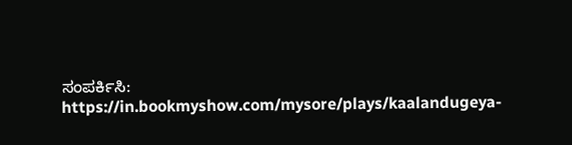ಸಂಪರ್ಕಿಸಿ:
https://in.bookmyshow.com/mysore/plays/kaalandugeya-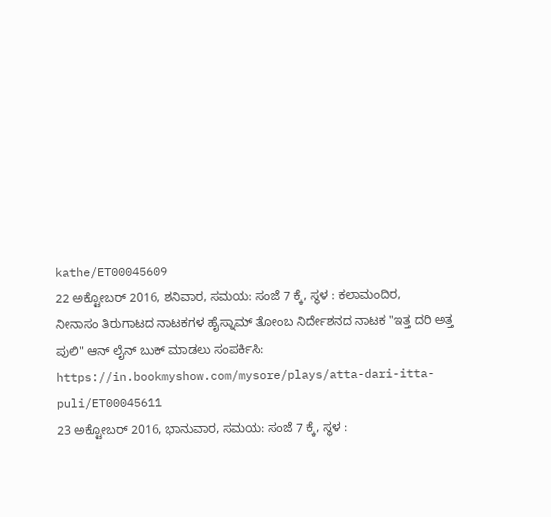kathe/ET00045609
22 ಅಕ್ಟೋಬರ್ 2016, ಶನಿವಾರ, ಸಮಯ: ಸಂಜೆ 7 ಕ್ಕೆ, ಸ್ಥಳ : ಕಲಾಮಂದಿರ,
ನೀನಾಸಂ ತಿರುಗಾಟದ ನಾಟಕಗಳ ಹೈಸ್ನಾಮ್ ತೋಂಬ ನಿರ್ದೇಶನದ ನಾಟಕ "ಇತ್ತ ದರಿ ಅತ್ತ ಪುಲಿ" ಆನ್ ಲೈನ್ ಬುಕ್ ಮಾಡಲು ಸಂಪರ್ಕಿಸಿ:
https://in.bookmyshow.com/mysore/plays/atta-dari-itta-puli/ET00045611
23 ಅಕ್ಟೋಬರ್ 2016, ಭಾನುವಾರ, ಸಮಯ: ಸಂಜೆ 7 ಕ್ಕೆ, ಸ್ಥಳ :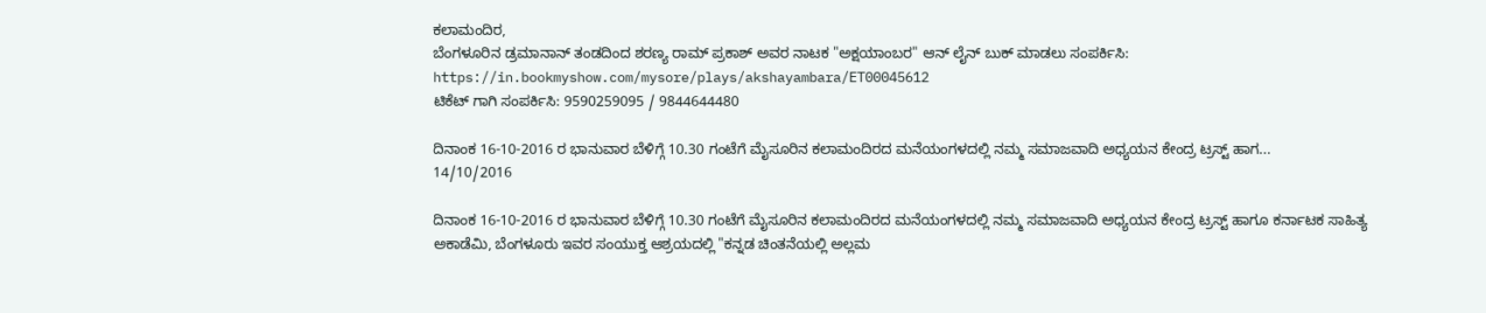ಕಲಾಮಂದಿರ,
ಬೆಂಗಳೂರಿನ ಡ್ರಮಾನಾನ್ ತಂಡದಿಂದ ಶರಣ್ಯ ರಾಮ್ ಪ್ರಕಾಶ್ ಅವರ ನಾಟಕ "ಅಕ್ಷಯಾಂಬರ" ಆನ್ ಲೈನ್ ಬುಕ್ ಮಾಡಲು ಸಂಪರ್ಕಿಸಿ:
https://in.bookmyshow.com/mysore/plays/akshayambara/ET00045612
ಟಿಕೆಟ್ ಗಾಗಿ ಸಂಪರ್ಕಿಸಿ: 9590259095 / 9844644480

ದಿನಾಂಕ 16-10-2016 ರ ಭಾನುವಾರ ಬೆಳಿಗ್ಗೆ 10.30 ಗಂಟೆಗೆ ಮೈಸೂರಿನ ಕಲಾಮಂದಿರದ ಮನೆಯಂಗಳದಲ್ಲಿ ನಮ್ಮ ಸಮಾಜವಾದಿ ಅಧ್ಯಯನ ಕೇಂದ್ರ ಟ್ರಸ್ಟ್ ಹಾಗ...
14/10/2016

ದಿನಾಂಕ 16-10-2016 ರ ಭಾನುವಾರ ಬೆಳಿಗ್ಗೆ 10.30 ಗಂಟೆಗೆ ಮೈಸೂರಿನ ಕಲಾಮಂದಿರದ ಮನೆಯಂಗಳದಲ್ಲಿ ನಮ್ಮ ಸಮಾಜವಾದಿ ಅಧ್ಯಯನ ಕೇಂದ್ರ ಟ್ರಸ್ಟ್ ಹಾಗೂ ಕರ್ನಾಟಕ ಸಾಹಿತ್ಯ ಅಕಾಡೆಮಿ, ಬೆಂಗಳೂರು ಇವರ ಸಂಯುಕ್ತ ಆಶ್ರಯದಲ್ಲಿ "ಕನ್ನಡ ಚಿಂತನೆಯಲ್ಲಿ ಅಲ್ಲಮ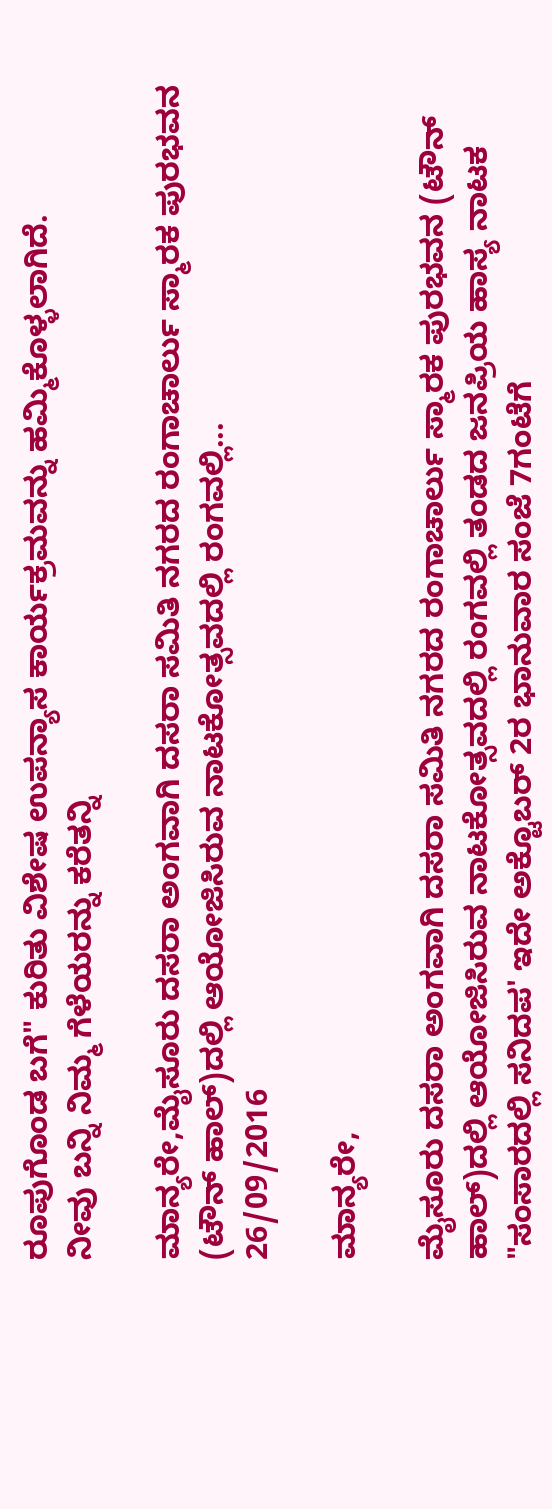ರೂಪುಗೊಂಡ ಬಗೆ" ಕುರಿತು ವಿಶೇಷ ಉಪನ್ಯಾಸ ಕಾರ್ಯಕ್ರಮವನ್ನು ಹಮ್ಮಿಕೊಳ್ಳಲಾಗಿದೆ.
ನೀವು ಬನ್ನಿ ನಿಮ್ಮ ಗೆಳೆಯರನ್ನು ಕರೆತನ್ನಿ

ಮಾನ್ಯರೇ,ಮೈಸೂರು ದಸರಾ ಅಂಗವಾಗಿ ದಸರಾ ಸಮಿತಿ ನಗರದ ರಂಗಾಚಾರ್ಲು ಸ್ಮಾರಕ ಪುರಭವನ (ಟೌನ್ ಹಾಲ್)ದಲ್ಲಿ ಆಯೋಜಿಸಿರುವ ನಾಟಕೋತ್ಸವದಲ್ಲಿ ರಂಗವಲ್ಲಿ...
26/09/2016

ಮಾನ್ಯರೇ,

ಮೈಸೂರು ದಸರಾ ಅಂಗವಾಗಿ ದಸರಾ ಸಮಿತಿ ನಗರದ ರಂಗಾಚಾರ್ಲು ಸ್ಮಾರಕ ಪುರಭವನ (ಟೌನ್ ಹಾಲ್)ದಲ್ಲಿ ಆಯೋಜಿಸಿರುವ ನಾಟಕೋತ್ಸವದಲ್ಲಿ ರಂಗವಲ್ಲಿ ತಂಡದ ಜನಪ್ರಿಯ ಹಾಸ್ಯ ನಾಟಕ "ಸಂಸಾರದಲ್ಲಿ ಸನಿದಪ' ಇದೇ ಅಕ್ಟೊಬರ್ 2ರ ಭಾನುವಾರ ಸಂಜೆ 7ಗಂಟೆಗೆ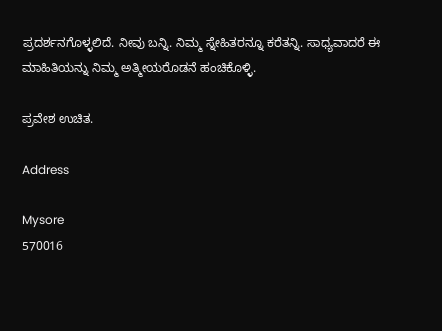ಪ್ರದರ್ಶನಗೊಳ್ಳಲಿದೆ. ನೀವು ಬನ್ನಿ. ನಿಮ್ಮ ಸ್ನೇಹಿತರನ್ನೂ ಕರೆತನ್ನಿ. ಸಾಧ್ಯವಾದರೆ ಈ ಮಾಹಿತಿಯನ್ನು ನಿಮ್ಮ ಅತ್ಮೀಯರೊಡನೆ ಹಂಚಿಕೊಳ್ಳಿ.

ಪ್ರವೇಶ ಉಚಿತ.

Address

Mysore
570016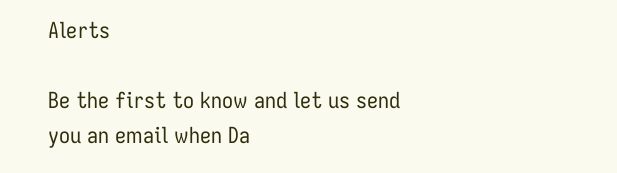Alerts

Be the first to know and let us send you an email when Da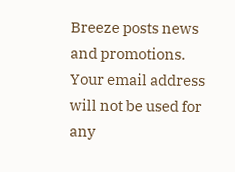Breeze posts news and promotions. Your email address will not be used for any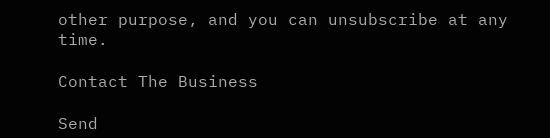other purpose, and you can unsubscribe at any time.

Contact The Business

Send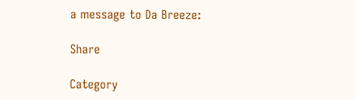a message to Da Breeze:

Share

Category